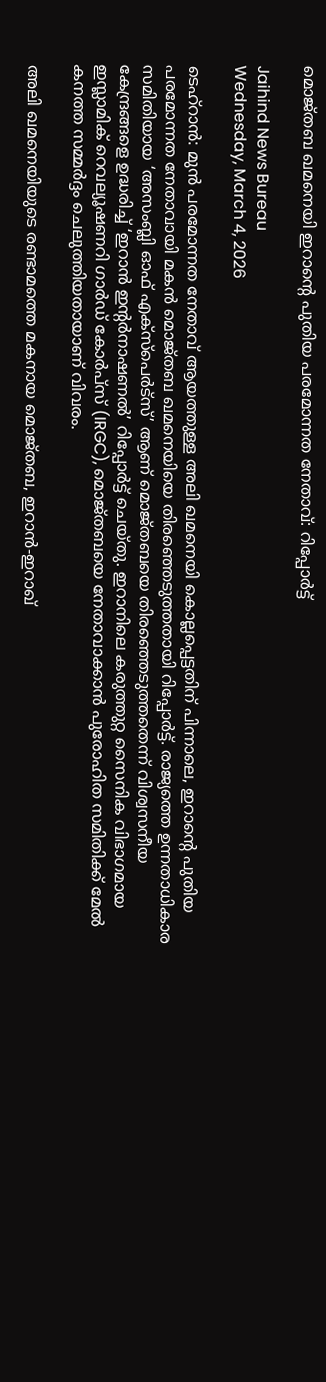മൊജ്തബ ഖമനെയി ഇറാന്റെ പുതിയ പരമോന്നത നേതാവ്: റിപ്പോര്‍ട്ട്

Jaihind News Bureau
Wednesday, March 4, 2026

ടെഹ്റാന്‍: മുന്‍ പരമോന്നത നേതാവ് ആയത്തുള്ള അലി ഖമനെയി കൊല്ലപ്പെട്ടതിന് പിന്നാലെ, ഇറാന്റെ പുതിയ പരമോന്നത നേതാവായി മകന്‍ മൊജ്തബ ഖമനെയിയെ തിരഞ്ഞെടുത്തതായി റിപ്പോര്‍ട്ട്. രാജ്യത്തെ ഉന്നതാധികാര സമിതിയായ ‘അസംബ്ലി ഓഫ് എക്‌സ്‌പെര്‍ട്‌സ്’ ആണ് മൊജ്തബയെ തിരഞ്ഞെടുത്തതെന്ന് വിശ്വസനീയ കേന്ദ്രങ്ങളെ ഉദ്ധരിച്ച് ‘ഇറാന്‍ ഇന്റര്‍നാഷണല്‍’ റിപ്പോര്‍ട്ട് ചെയ്തു. ഇറാനിലെ കരുത്തുറ്റ സൈനിക വിഭാഗമായ ഇസ്ലാമിക് റെവല്യൂഷണറി ഗാര്‍ഡ് കോര്‍പ്‌സ് (IRGC), മൊജ്തബയെ നേതാവാക്കാന്‍ പുരോഹിത സമിതിക്ക് മേല്‍ കനത്ത സമ്മര്‍ദ്ദം ചെലുത്തിയതായാണ് വിവരം.

അലി ഖമനെയിയുടെ രണ്ടാമത്തെ മകനായ മൊജ്തബ, ഇറാന്‍-ഇറാഖ്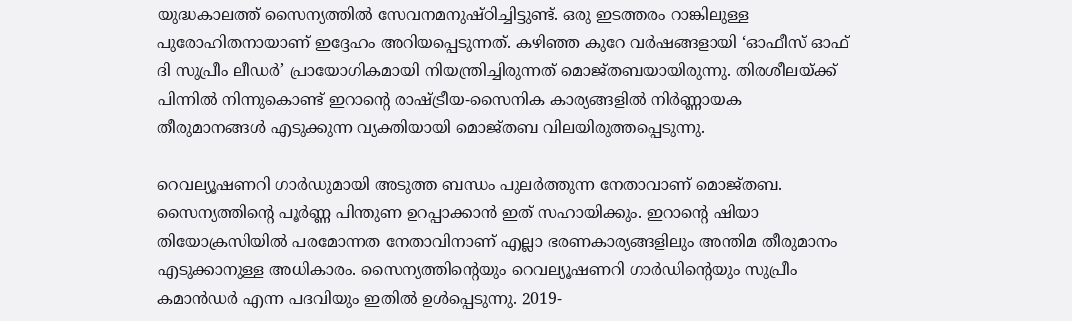യുദ്ധകാലത്ത് സൈന്യത്തില്‍ സേവനമനുഷ്ഠിച്ചിട്ടുണ്ട്. ഒരു ഇടത്തരം റാങ്കിലുള്ള പുരോഹിതനായാണ് ഇദ്ദേഹം അറിയപ്പെടുന്നത്. കഴിഞ്ഞ കുറേ വര്‍ഷങ്ങളായി ‘ഓഫീസ് ഓഫ് ദി സുപ്രീം ലീഡര്‍’ പ്രായോഗികമായി നിയന്ത്രിച്ചിരുന്നത് മൊജ്തബയായിരുന്നു. തിരശീലയ്ക്ക് പിന്നില്‍ നിന്നുകൊണ്ട് ഇറാന്റെ രാഷ്ട്രീയ-സൈനിക കാര്യങ്ങളില്‍ നിര്‍ണ്ണായക തീരുമാനങ്ങള്‍ എടുക്കുന്ന വ്യക്തിയായി മൊജ്തബ വിലയിരുത്തപ്പെടുന്നു.

റെവല്യൂഷണറി ഗാര്‍ഡുമായി അടുത്ത ബന്ധം പുലര്‍ത്തുന്ന നേതാവാണ് മൊജ്തബ. സൈന്യത്തിന്റെ പൂര്‍ണ്ണ പിന്തുണ ഉറപ്പാക്കാന്‍ ഇത് സഹായിക്കും. ഇറാന്റെ ഷിയാ തിയോക്രസിയില്‍ പരമോന്നത നേതാവിനാണ് എല്ലാ ഭരണകാര്യങ്ങളിലും അന്തിമ തീരുമാനം എടുക്കാനുള്ള അധികാരം. സൈന്യത്തിന്റെയും റെവല്യൂഷണറി ഗാര്‍ഡിന്റെയും സുപ്രീം കമാന്‍ഡര്‍ എന്ന പദവിയും ഇതില്‍ ഉള്‍പ്പെടുന്നു. 2019-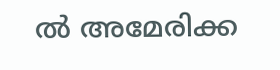ല്‍ അമേരിക്ക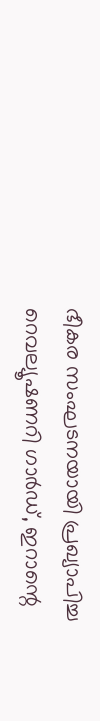ഭീകര സംഘടനയായി പ്രഖ്യാപിച്ച റെവല്യൂഷണറി ഗാര്‍ഡ്, ഇറാന്റെ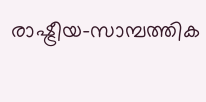രാഷ്ട്രീയ-സാമ്പത്തിക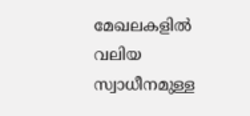മേഖലകളില്‍ വലിയ സ്വാധീനമുള്ള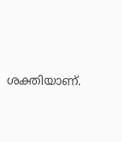ശക്തിയാണ്.